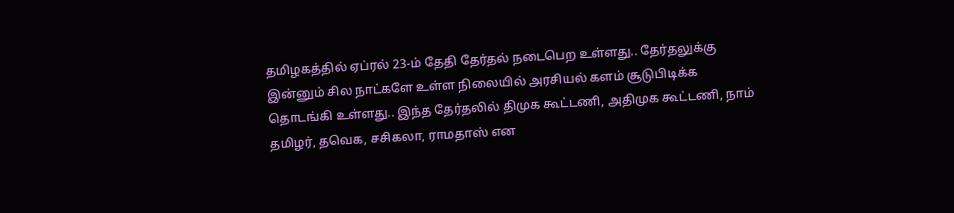தமிழகத்தில் ஏப்ரல் 23-ம் தேதி தேர்தல் நடைபெற உள்ளது.. தேர்தலுக்கு இன்னும் சில நாட்களே உள்ள நிலையில் அரசியல் களம் சூடுபிடிக்க தொடங்கி உள்ளது.. இந்த தேர்தலில் திமுக கூட்டணி, அதிமுக கூட்டணி, நாம் தமிழர், தவெக, சசிகலா, ராமதாஸ் என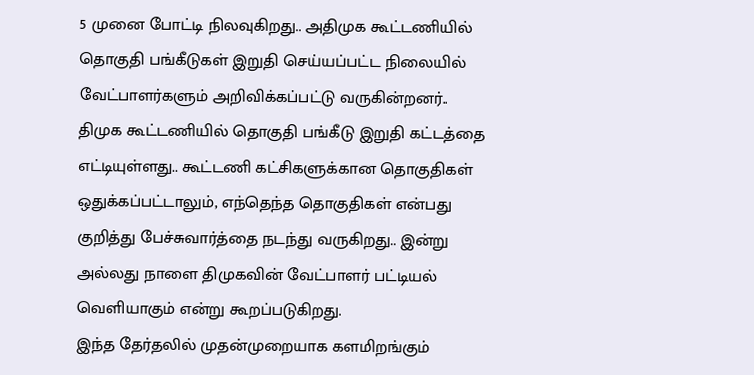5 முனை போட்டி நிலவுகிறது.. அதிமுக கூட்டணியில் தொகுதி பங்கீடுகள் இறுதி செய்யப்பட்ட நிலையில் வேட்பாளர்களும் அறிவிக்கப்பட்டு வருகின்றனர்..
திமுக கூட்டணியில் தொகுதி பங்கீடு இறுதி கட்டத்தை எட்டியுள்ளது.. கூட்டணி கட்சிகளுக்கான தொகுதிகள் ஒதுக்கப்பட்டாலும், எந்தெந்த தொகுதிகள் என்பது குறித்து பேச்சுவார்த்தை நடந்து வருகிறது.. இன்று அல்லது நாளை திமுகவின் வேட்பாளர் பட்டியல் வெளியாகும் என்று கூறப்படுகிறது.
இந்த தேர்தலில் முதன்முறையாக களமிறங்கும்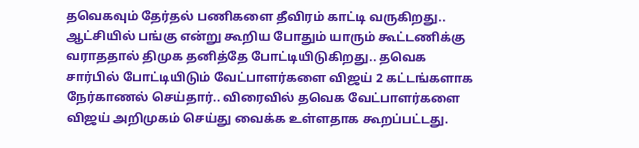தவெகவும் தேர்தல் பணிகளை தீவிரம் காட்டி வருகிறது.. ஆட்சியில் பங்கு என்று கூறிய போதும் யாரும் கூட்டணிக்கு வராததால் திமுக தனித்தே போட்டியிடுகிறது.. தவெக சார்பில் போட்டியிடும் வேட்பாளர்களை விஜய் 2 கட்டங்களாக நேர்காணல் செய்தார்.. விரைவில் தவெக வேட்பாளர்களை விஜய் அறிமுகம் செய்து வைக்க உள்ளதாக கூறப்பட்டது.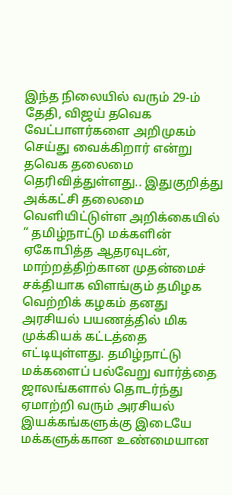இந்த நிலையில் வரும் 29-ம் தேதி, விஜய் தவெக வேட்பாளர்களை அறிமுகம் செய்து வைக்கிறார் என்று தவெக தலைமை தெரிவித்துள்ளது.. இதுகுறித்து அக்கட்சி தலைமை வெளியிட்டுள்ள அறிக்கையில் “ தமிழ்நாட்டு மக்களின் ஏகோபித்த ஆதரவுடன், மாற்றத்திற்கான முதன்மைச் சக்தியாக விளங்கும் தமிழக வெற்றிக் கழகம் தனது அரசியல் பயணத்தில் மிக முக்கியக் கட்டத்தை எட்டியுள்ளது. தமிழ்நாட்டு மக்களைப் பல்வேறு வார்த்தை ஜாலங்களால் தொடர்ந்து ஏமாற்றி வரும் அரசியல் இயக்கங்களுக்கு இடையே மக்களுக்கான உண்மையான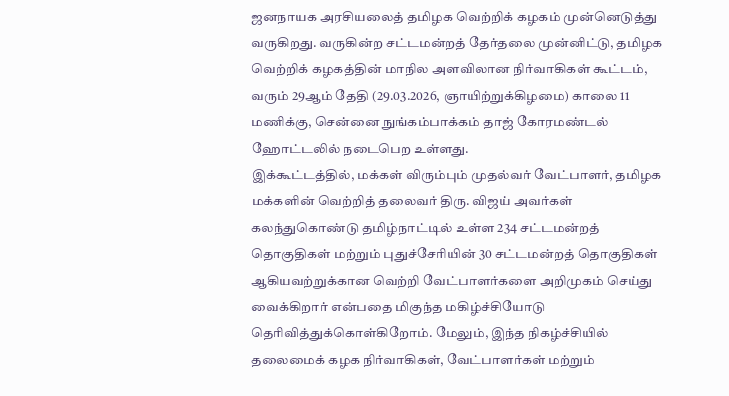ஜனநாயக அரசியலைத் தமிழக வெற்றிக் கழகம் முன்னெடுத்து வருகிறது. வருகின்ற சட்டமன்றத் தேர்தலை முன்னிட்டு, தமிழக வெற்றிக் கழகத்தின் மாநில அளவிலான நிர்வாகிகள் கூட்டம், வரும் 29ஆம் தேதி (29.03.2026, ஞாயிற்றுக்கிழமை) காலை 11 மணிக்கு, சென்னை நுங்கம்பாக்கம் தாஜ் கோரமண்டல் ஹோட்டலில் நடைபெற உள்ளது.
இக்கூட்டத்தில், மக்கள் விரும்பும் முதல்வர் வேட்பாளர், தமிழக மக்களின் வெற்றித் தலைவர் திரு. விஜய் அவர்கள் கலந்துகொண்டு தமிழ்நாட்டில் உள்ள 234 சட்டமன்றத் தொகுதிகள் மற்றும் புதுச்சேரியின் 30 சட்டமன்றத் தொகுதிகள் ஆகியவற்றுக்கான வெற்றி வேட்பாளர்களை அறிமுகம் செய்து வைக்கிறார் என்பதை மிகுந்த மகிழ்ச்சியோடு தெரிவித்துக்கொள்கிறோம். மேலும், இந்த நிகழ்ச்சியில் தலைமைக் கழக நிர்வாகிகள், வேட்பாளர்கள் மற்றும்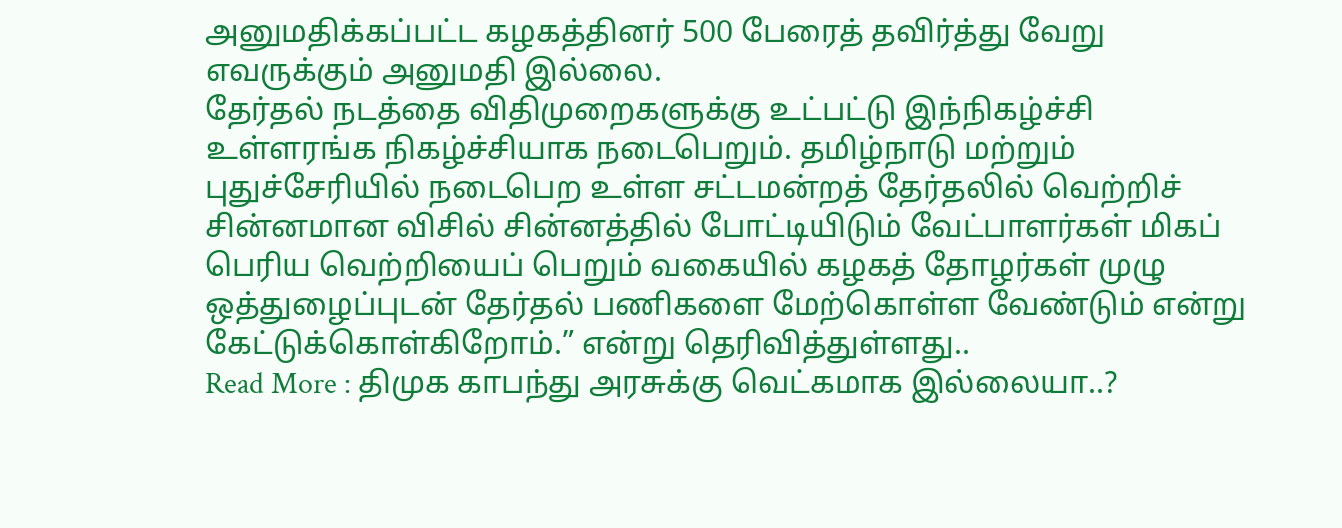அனுமதிக்கப்பட்ட கழகத்தினர் 500 பேரைத் தவிர்த்து வேறு எவருக்கும் அனுமதி இல்லை.
தேர்தல் நடத்தை விதிமுறைகளுக்கு உட்பட்டு இந்நிகழ்ச்சி உள்ளரங்க நிகழ்ச்சியாக நடைபெறும். தமிழ்நாடு மற்றும் புதுச்சேரியில் நடைபெற உள்ள சட்டமன்றத் தேர்தலில் வெற்றிச் சின்னமான விசில் சின்னத்தில் போட்டியிடும் வேட்பாளர்கள் மிகப் பெரிய வெற்றியைப் பெறும் வகையில் கழகத் தோழர்கள் முழு ஒத்துழைப்புடன் தேர்தல் பணிகளை மேற்கொள்ள வேண்டும் என்று கேட்டுக்கொள்கிறோம்.” என்று தெரிவித்துள்ளது..
Read More : திமுக காபந்து அரசுக்கு வெட்கமாக இல்லையா..?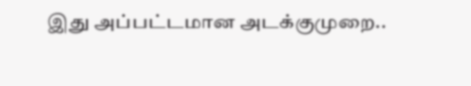இது அப்பட்டமான அடக்குமுறை..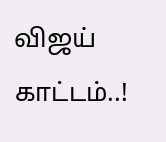விஜய் காட்டம்..!